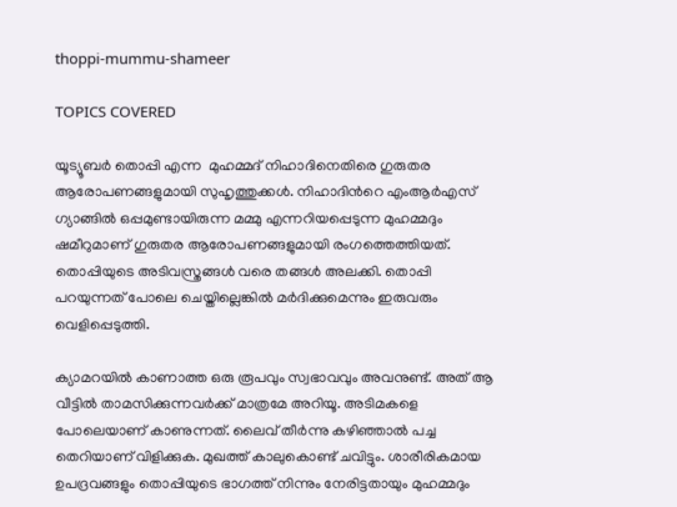thoppi-mummu-shameer

TOPICS COVERED

യൂട്യൂബര്‍ തൊപ്പി എന്ന  മുഹമ്മദ് നിഹാദിനെതിരെ ഗുരുതര ആരോപണങ്ങളുമായി സുഹൃത്തുക്കള്‍. നിഹാദിന്‍റെ എംആര്‍എസ് ഗ്യാങ്ങില്‍ ഒപ്പമുണ്ടായിരുന്ന മമ്മു എന്നറിയപ്പെടുന്ന മുഹമ്മദും ഷമീറുമാണ് ഗുരുതര ആരോപണങ്ങളുമായി രംഗത്തെത്തിയത്. തൊപ്പിയുടെ അടിവസ്ത്രങ്ങള്‍ വരെ തങ്ങള്‍ അലക്കി. തൊപ്പി  പറയുന്നത് പോലെ ചെയ്തില്ലെങ്കില്‍ മര്‍ദിക്കുമെന്നും ഇരുവരും വെളിപ്പെടുത്തി.

ക്യാമറയില്‍ കാണാത്ത ഒരു രൂപവും സ്വഭാവവും അവനുണ്ട്. അത് ആ വീട്ടില്‍ താമസിക്കുന്നവര്‍ക്ക് മാത്രമേ അറിയൂ. അടിമകളെ പോലെയാണ് കാണുന്നത്. ലൈവ് തീർന്നു കഴിഞ്ഞാൽ പച്ച തെറിയാണ് വിളിക്കുക. മുഖത്ത് കാലുകൊണ്ട് ചവിട്ടും. ശാരീരികമായ ഉപദ്രവങ്ങളും തൊപ്പിയുടെ ഭാഗത്ത് നിന്നും നേരിട്ടതായും മുഹമ്മദും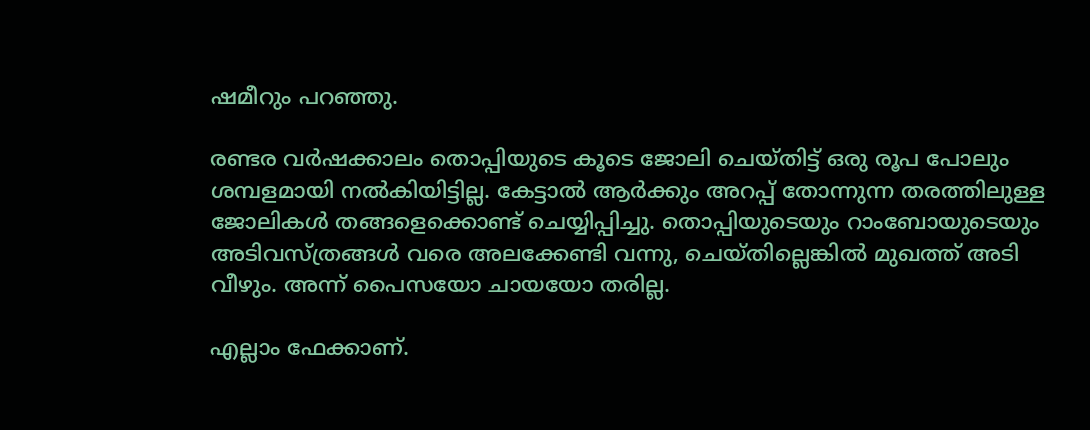ഷമീറും പറഞ്ഞു.

രണ്ടര വർഷക്കാലം തൊപ്പിയുടെ കൂടെ ജോലി ചെയ്തിട്ട് ഒരു രൂപ പോലും ശമ്പളമായി നൽകിയിട്ടില്ല. കേട്ടാൽ ആർക്കും അറപ്പ് തോന്നുന്ന തരത്തിലുള്ള ജോലികൾ തങ്ങളെക്കൊണ്ട് ചെയ്യിപ്പിച്ചു. തൊപ്പിയുടെയും റാംബോയുടെയും അടിവസ്ത്രങ്ങൾ വരെ അലക്കേണ്ടി വന്നു, ചെയ്തില്ലെങ്കില്‍ മുഖത്ത് അടി വീഴും. അന്ന് പൈസയോ ചായയോ തരില്ല.

എല്ലാം ഫേക്കാണ്.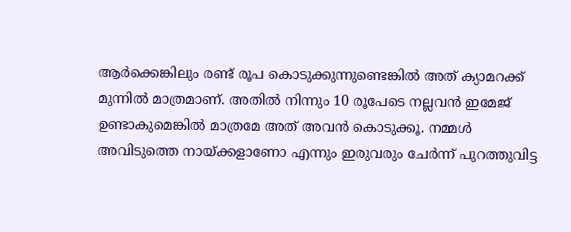ആര്‍ക്കെങ്കിലും രണ്ട് രൂപ കൊടുക്കുന്നുണ്ടെങ്കില്‍ അത് ക്യാമറക്ക് മുന്നില്‍ മാത്രമാണ്. അതില്‍ നിന്നും 10 രൂപേടെ നല്ലവന്‍ ഇമേജ് ഉണ്ടാകുമെങ്കില്‍ മാത്രമേ അത് അവന്‍ കൊടുക്കൂ. നമ്മള്‍ അവിടുത്തെ നായ്ക്കളാണോ എന്നും ഇരുവരും ചേര്‍ന്ന് പുറത്തുവിട്ട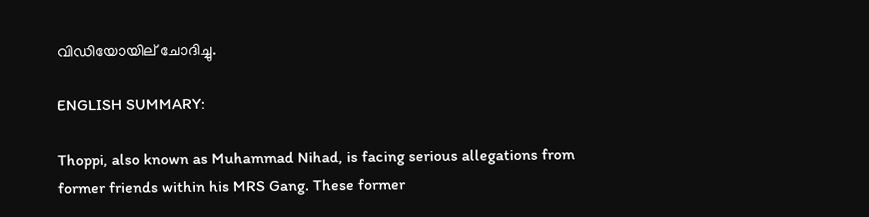വിഡിയോയില് ചോദിച്ചു.

ENGLISH SUMMARY:

Thoppi, also known as Muhammad Nihad, is facing serious allegations from former friends within his MRS Gang. These former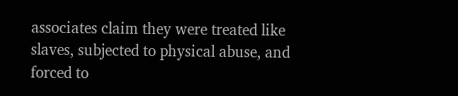associates claim they were treated like slaves, subjected to physical abuse, and forced to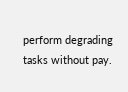perform degrading tasks without pay.